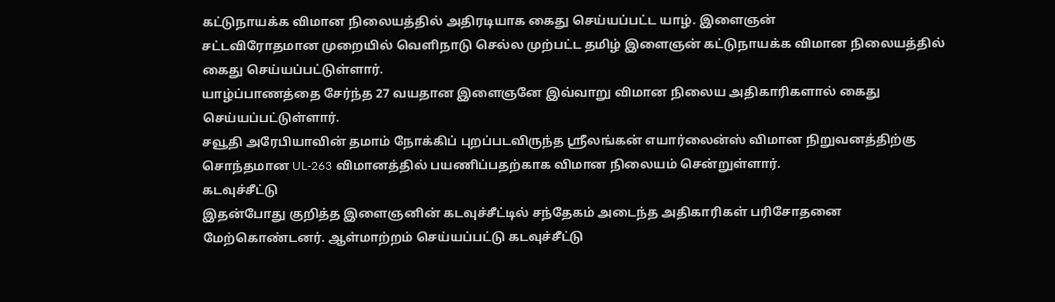கட்டுநாயக்க விமான நிலையத்தில் அதிரடியாக கைது செய்யப்பட்ட யாழ். இளைஞன்
சட்டவிரோதமான முறையில் வெளிநாடு செல்ல முற்பட்ட தமிழ் இளைஞன் கட்டுநாயக்க விமான நிலையத்தில் கைது செய்யப்பட்டுள்ளார்.
யாழ்ப்பாணத்தை சேர்ந்த 27 வயதான இளைஞனே இவ்வாறு விமான நிலைய அதிகாரிகளால் கைது செய்யப்பட்டுள்ளார்.
சவூதி அரேபியாவின் தமாம் நோக்கிப் புறப்படவிருந்த ஸ்ரீலங்கன் எயார்லைன்ஸ் விமான நிறுவனத்திற்கு சொந்தமான UL-263 விமானத்தில் பயணிப்பதற்காக விமான நிலையம் சென்றுள்ளார்.
கடவுச்சீட்டு
இதன்போது குறித்த இளைஞனின் கடவுச்சீட்டில் சந்தேகம் அடைந்த அதிகாரிகள் பரிசோதனை மேற்கொண்டனர். ஆள்மாற்றம் செய்யப்பட்டு கடவுச்சீட்டு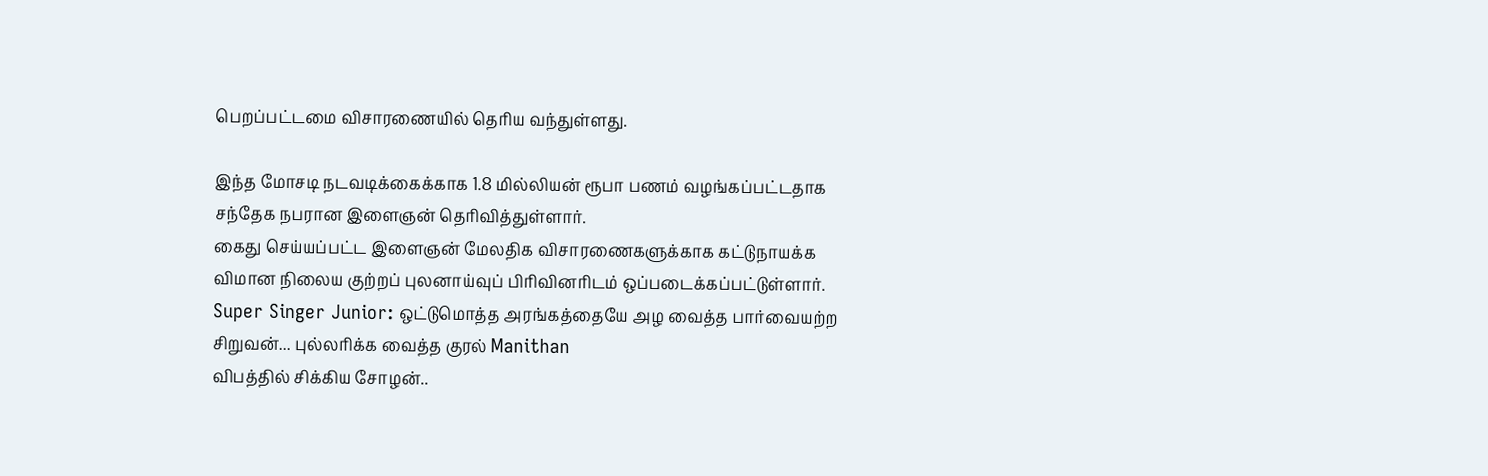பெறப்பட்டமை விசாரணையில் தெரிய வந்துள்ளது.

இந்த மோசடி நடவடிக்கைக்காக 1.8 மில்லியன் ரூபா பணம் வழங்கப்பட்டதாக சந்தேக நபரான இளைஞன் தெரிவித்துள்ளார்.
கைது செய்யப்பட்ட இளைஞன் மேலதிக விசாரணைகளுக்காக கட்டுநாயக்க விமான நிலைய குற்றப் புலனாய்வுப் பிரிவினரிடம் ஒப்படைக்கப்பட்டுள்ளார்.
Super Singer Junior: ஒட்டுமொத்த அரங்கத்தையே அழ வைத்த பார்வையற்ற சிறுவன்... புல்லரிக்க வைத்த குரல் Manithan
விபத்தில் சிக்கிய சோழன்..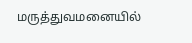மருத்துவமனையில்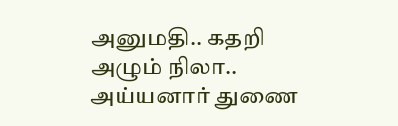அனுமதி.. கதறி அழும் நிலா.. அய்யனார் துணை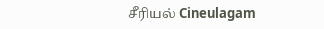சீரியல் Cineulagam